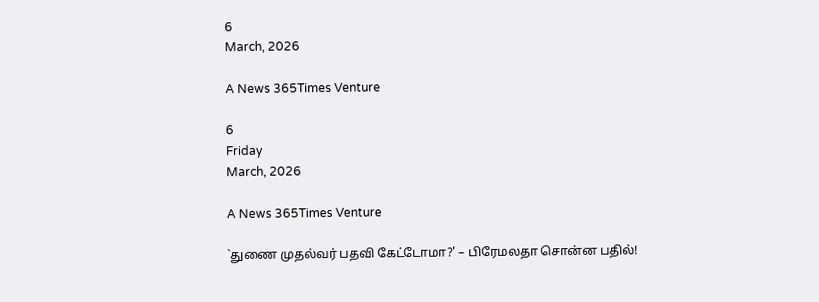6
March, 2026

A News 365Times Venture

6
Friday
March, 2026

A News 365Times Venture

`துணை முதல்வர் பதவி கேட்டோமா?' – பிரேமலதா சொன்ன பதில்!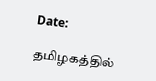Date:

தமிழகத்தில்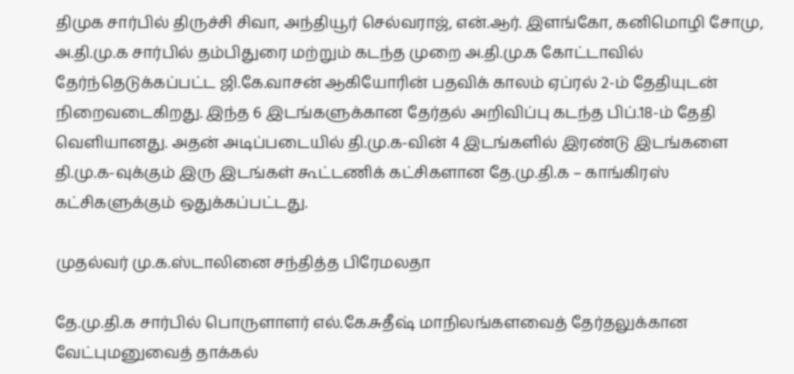திமுக சார்பில் திருச்சி சிவா, அந்தியூர் செல்வராஜ், என்.ஆர். இளங்கோ, கனிமொழி சோமு, அ.தி.மு.க சார்பில் தம்பிதுரை மற்றும் கடந்த முறை அ.தி.மு.க கோட்டாவில் தேர்ந்தெடுக்கப்பட்ட ஜி.கே.வாசன் ஆகியோரின் பதவிக் காலம் ஏப்ரல் 2-ம் தேதியுடன் நிறைவடைகிறது. இந்த 6 இடங்களுக்கான தேர்தல் அறிவிப்பு கடந்த பிப்.18-ம் தேதி வெளியானது. அதன் அடிப்படையில் தி.மு.க-வின் 4 இடங்களில் இரண்டு இடங்களை தி.மு.க-வுக்கும் இரு இடங்கள் கூட்டணிக் கட்சிகளான தே.மு.தி.க – காங்கிரஸ் கட்சிகளுக்கும் ஒதுக்கப்பட்டது.

முதல்வர் மு.க.ஸ்டாலினை சந்தித்த பிரேமலதா

தே.மு.தி.க சார்பில் பொருளாளர் எல்.கே.சுதீஷ் மாநிலங்களவைத் தேர்தலுக்கான வேட்புமனுவைத் தாக்கல்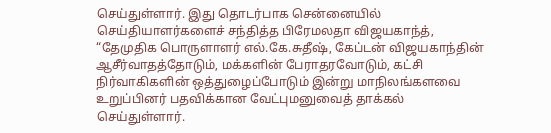செய்துள்ளார். இது தொடர்பாக சென்னையில் செய்தியாளர்களைச் சந்தித்த பிரேமலதா விஜயகாந்த், “தேமுதிக பொருளாளர் எல்.கே.சுதீஷ், கேப்டன் விஜயகாந்தின் ஆசீர்வாதத்தோடும், மக்களின் பேராதரவோடும், கட்சி நிர்வாகிகளின் ஒத்துழைப்போடும் இன்று மாநிலங்களவை உறுப்பினர் பதவிக்கான வேட்புமனுவைத் தாக்கல் செய்துள்ளார்.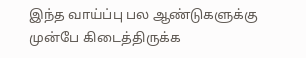இந்த வாய்ப்பு பல ஆண்டுகளுக்கு முன்பே கிடைத்திருக்க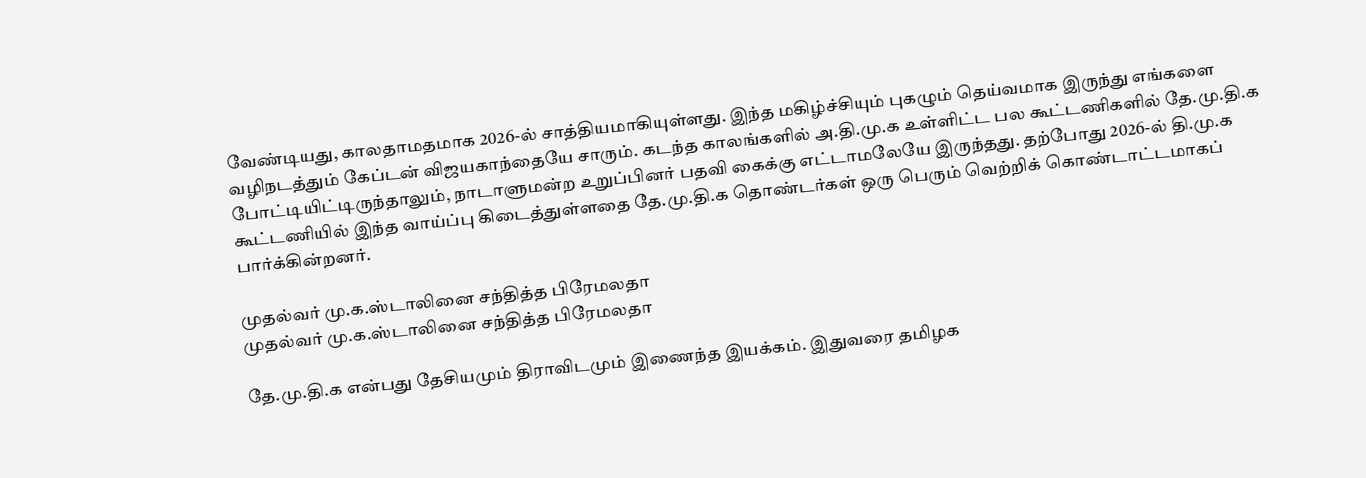வேண்டியது, காலதாமதமாக 2026-ல் சாத்தியமாகியுள்ளது. இந்த மகிழ்ச்சியும் புகழும் தெய்வமாக இருந்து எங்களை வழிநடத்தும் கேப்டன் விஜயகாந்தையே சாரும். கடந்த காலங்களில் அ.தி.மு.க உள்ளிட்ட பல கூட்டணிகளில் தே.மு.தி.க போட்டியிட்டிருந்தாலும், நாடாளுமன்ற உறுப்பினர் பதவி கைக்கு எட்டாமலேயே இருந்தது. தற்போது 2026-ல் தி.மு.க கூட்டணியில் இந்த வாய்ப்பு கிடைத்துள்ளதை தே.மு.தி.க தொண்டர்கள் ஒரு பெரும் வெற்றிக் கொண்டாட்டமாகப் பார்க்கின்றனர்.

முதல்வர் மு.க.ஸ்டாலினை சந்தித்த பிரேமலதா
முதல்வர் மு.க.ஸ்டாலினை சந்தித்த பிரேமலதா

தே.மு.தி.க என்பது தேசியமும் திராவிடமும் இணைந்த இயக்கம். இதுவரை தமிழக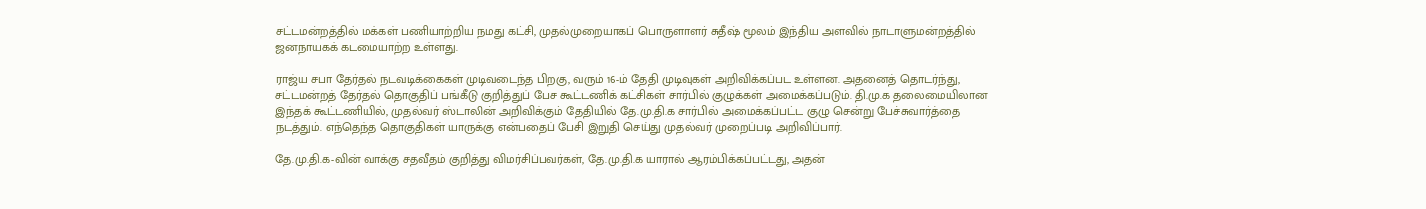சட்டமன்றத்தில் மக்கள் பணியாற்றிய நமது கட்சி, முதல்முறையாகப் பொருளாளர் சுதீஷ் மூலம் இந்திய அளவில் நாடாளுமன்றத்தில் ஜனநாயகக் கடமையாற்ற உள்ளது.

ராஜ்ய சபா தேர்தல் நடவடிக்கைகள் முடிவடைந்த பிறகு, வரும் 16-ம் தேதி முடிவுகள் அறிவிக்கப்பட உள்ளன. அதனைத் தொடர்ந்து, சட்டமன்றத் தேர்தல் தொகுதிப் பங்கீடு குறித்துப் பேச கூட்டணிக் கட்சிகள் சார்பில் குழுக்கள் அமைக்கப்படும். தி.மு.க தலைமையிலான இந்தக் கூட்டணியில், முதல்வர் ஸ்டாலின் அறிவிக்கும் தேதியில் தே.மு.தி.க சார்பில் அமைக்கப்பட்ட குழு சென்று பேச்சுவார்த்தை நடத்தும். எந்தெந்த தொகுதிகள் யாருக்கு என்பதைப் பேசி இறுதி செய்து முதல்வர் முறைப்படி அறிவிப்பார்.

தே.மு.தி.க-வின் வாக்கு சதவீதம் குறித்து விமர்சிப்பவர்கள், தே.மு.தி.க யாரால் ஆரம்பிக்கப்பட்டது, அதன்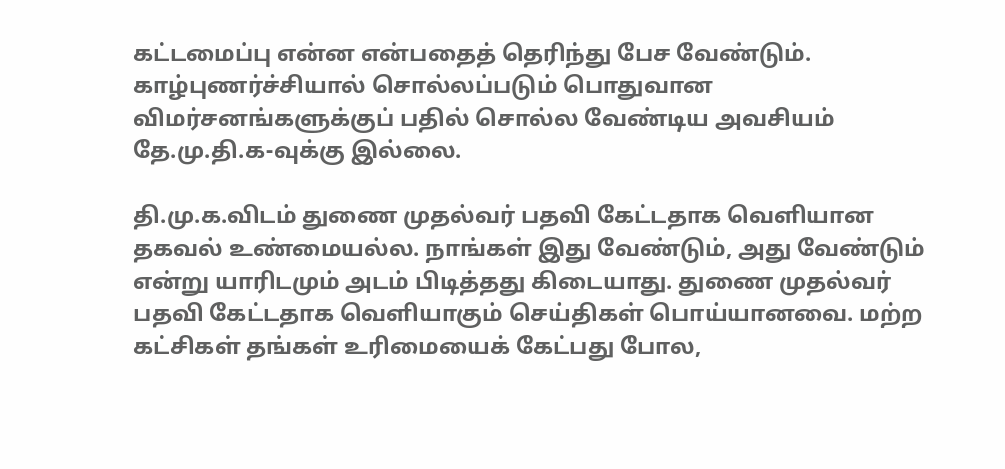கட்டமைப்பு என்ன என்பதைத் தெரிந்து பேச வேண்டும். காழ்புணர்ச்சியால் சொல்லப்படும் பொதுவான விமர்சனங்களுக்குப் பதில் சொல்ல வேண்டிய அவசியம் தே.மு.தி.க-வுக்கு இல்லை.

தி.மு.க.விடம் துணை முதல்வர் பதவி கேட்டதாக வெளியான தகவல் உண்மையல்ல. நாங்கள் இது வேண்டும், அது வேண்டும் என்று யாரிடமும் அடம் பிடித்தது கிடையாது. துணை முதல்வர் பதவி கேட்டதாக வெளியாகும் செய்திகள் பொய்யானவை. மற்ற கட்சிகள் தங்கள் உரிமையைக் கேட்பது போல,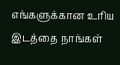எங்களுக்கான உரிய இடத்தை நாங்கள்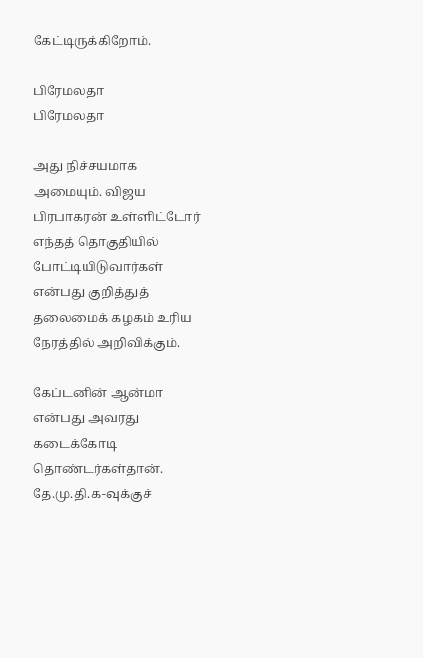கேட்டிருக்கிறோம்.

பிரேமலதா
பிரேமலதா

அது நிச்சயமாக அமையும். விஜய பிரபாகரன் உள்ளிட்டோர் எந்தத் தொகுதியில் போட்டியிடுவார்கள் என்பது குறித்துத் தலைமைக் கழகம் உரிய நேரத்தில் அறிவிக்கும்.

கேப்டனின் ஆன்மா என்பது அவரது கடைக்கோடி தொண்டர்கள்தான். தே.மு.தி.க-வுக்குச்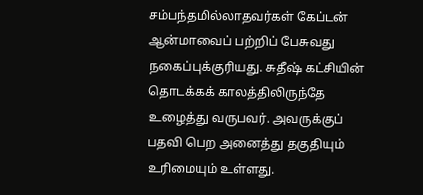சம்பந்தமில்லாதவர்கள் கேப்டன் ஆன்மாவைப் பற்றிப் பேசுவது நகைப்புக்குரியது. சுதீஷ் கட்சியின் தொடக்கக் காலத்திலிருந்தே உழைத்து வருபவர். அவருக்குப் பதவி பெற அனைத்து தகுதியும் உரிமையும் உள்ளது.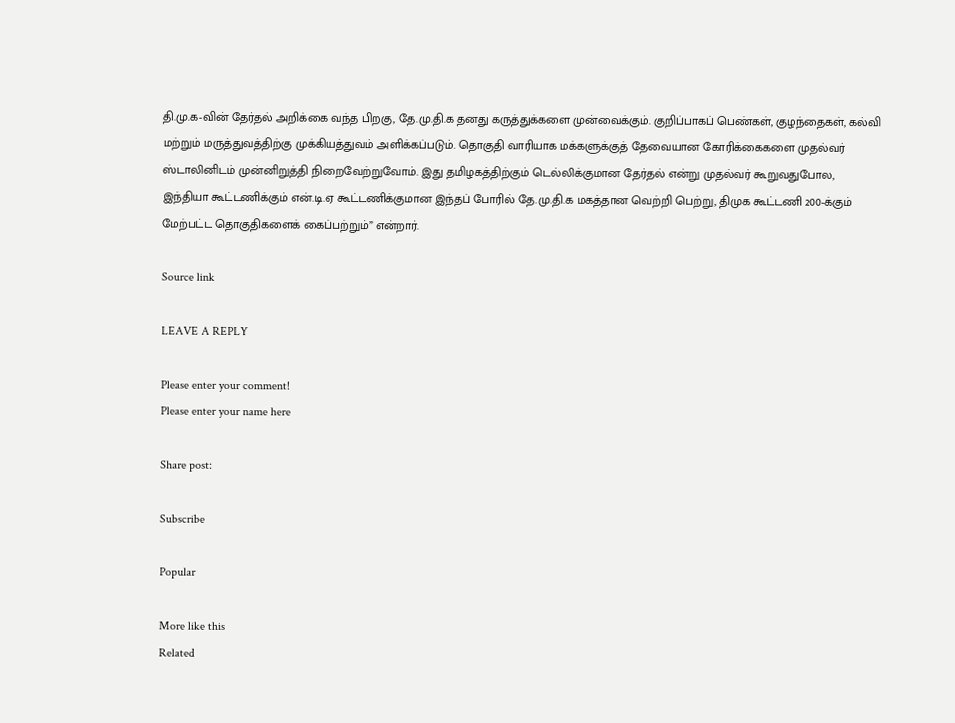தி.மு.க-வின் தேர்தல் அறிக்கை வந்த பிறகு, தே.மு.தி.க தனது கருத்துக்களை முன்வைக்கும். குறிப்பாகப் பெண்கள், குழந்தைகள், கல்வி மற்றும் மருத்துவத்திற்கு முக்கியத்துவம் அளிக்கப்படும். தொகுதி வாரியாக மக்களுக்குத் தேவையான கோரிக்கைகளை முதல்வர் ஸ்டாலினிடம் முன்னிறுத்தி நிறைவேற்றுவோம். இது தமிழகத்திற்கும் டெல்லிக்குமான தேர்தல் என்று முதல்வர் கூறுவதுபோல, இந்தியா கூட்டணிக்கும் என்.டி.ஏ கூட்டணிக்குமான இந்தப் போரில் தே.மு.தி.க மகத்தான வெற்றி பெற்று, திமுக கூட்டணி 200-க்கும் மேற்பட்ட தொகுதிகளைக் கைப்பற்றும்” என்றார்.

Source link

LEAVE A REPLY

Please enter your comment!
Please enter your name here

Share post:

Subscribe

Popular

More like this
Related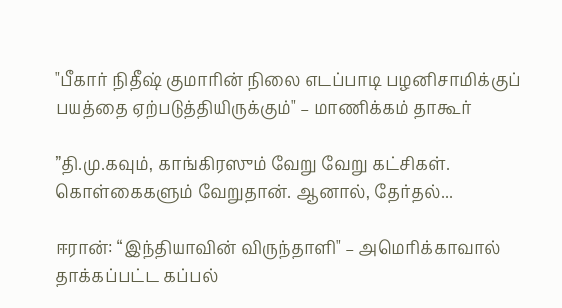"பீகார் நிதீஷ் குமாரின் நிலை எடப்பாடி பழனிசாமிக்குப் பயத்தை ஏற்படுத்தியிருக்கும்" – மாணிக்கம் தாகூர்

”தி.மு.கவும், காங்கிரஸும் வேறு வேறு கட்சிகள். கொள்கைகளும் வேறுதான். ஆனால், தேர்தல்...

ஈரான்: “இந்தியாவின் விருந்தாளி" – அமெரிக்காவால் தாக்கப்பட்ட கப்பல்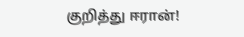குறித்து ஈரான்!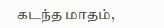கடந்த மாதம்,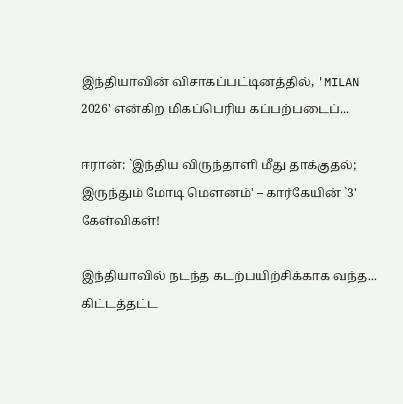இந்தியாவின் விசாகப்பட்டினத்தில், 'MILAN 2026' என்கிற மிகப்பெரிய கப்பற்படைப்...

ஈரான்: `இந்திய விருந்தாளி மீது தாக்குதல்; இருந்தும் மோடி மௌனம்' – கார்கேயின் `3' கேள்விகள்!

இந்தியாவில் நடந்த கடற்பயிற்சிக்காக வந்த... கிட்டத்தட்ட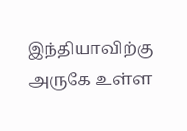இந்தியாவிற்கு அருகே உள்ள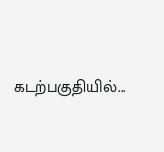கடற்பகுதியில்...